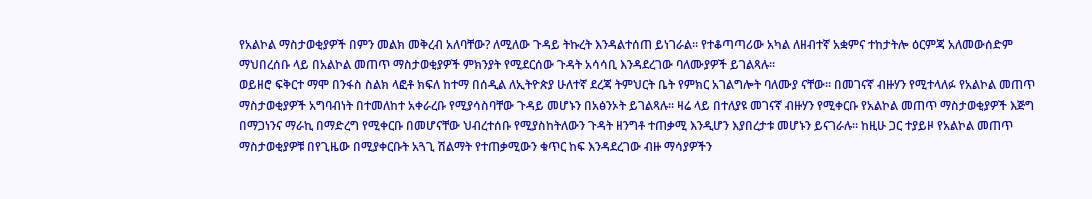የአልኮል ማስታወቂያዎች በምን መልክ መቅረብ አለባቸው? ለሚለው ጉዳይ ትኩረት እንዳልተሰጠ ይነገራል፡፡ የተቆጣጣሪው አካል ለዘብተኛ አቋምና ተከታትሎ ዕርምጃ አለመውሰድም ማህበረሰቡ ላይ በአልኮል መጠጥ ማስታወቂያዎች ምክንያት የሚደርሰው ጉዳት አሳሳቢ እንዳደረገው ባለሙያዎች ይገልጻሉ።
ወይዘሮ ፍቅርተ ማሞ በንፋስ ስልክ ላፎቶ ክፍለ ከተማ በሰዲል ለኢትዮጵያ ሁለተኛ ደረጃ ትምህርት ቤት የምክር አገልግሎት ባለሙያ ናቸው። በመገናኛ ብዙሃን የሚተላለፉ የአልኮል መጠጥ ማስታወቂያዎች አግባብነት በተመለከተ አቀራረቡ የሚያሳስባቸው ጉዳይ መሆኑን በአፅንኦት ይገልጻሉ። ዛሬ ላይ በተለያዩ መገናኛ ብዙሃን የሚቀርቡ የአልኮል መጠጥ ማስታወቂያዎች እጅግ በማጋነንና ማራኪ በማድረግ የሚቀርቡ በመሆናቸው ህብረተሰቡ የሚያስከትለውን ጉዳት ዘንግቶ ተጠቃሚ እንዲሆን እያበረታቱ መሆኑን ይናገራሉ። ከዚሁ ጋር ተያይዞ የአልኮል መጠጥ ማስታወቂያዎቹ በየጊዜው በሚያቀርቡት አጓጊ ሽልማት የተጠቃሚውን ቁጥር ከፍ እንዳደረገው ብዙ ማሳያዎችን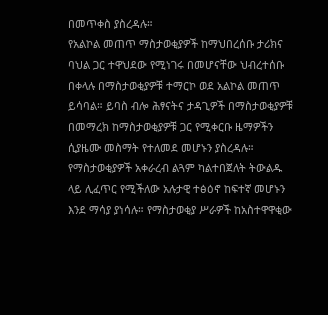በመጥቀስ ያስረዳሉ።
የአልኮል መጠጥ ማስታወቂያዎች ከማህበረሰቡ ታሪክና ባህል ጋር ተዋህደው የሚነገሩ በመሆናቸው ህብረተሰቡ በቀላሉ በማስታወቂያዎቹ ተማርኮ ወደ አልኮል መጠጥ ይሳባል። ይባስ ብሎ ሕፃናትና ታዳጊዎች በማስታወቂያዎቹ በመማረክ ከማስታወቂያዎቹ ጋር የሚቀርቡ ዜማዎችን ሲያዜሙ መስማት የተለመደ መሆኑን ያስረዳሉ። የማስታወቂያዎች አቀራረብ ልጓም ካልተበጀለት ትውልዱ ላይ ሊፈጥር የሚችለው አሉታዊ ተፅዕኖ ከፍተኛ መሆኑን እንደ ማሳያ ያነሳሉ። የማስታወቂያ ሥራዎች ከአስተዋዋቂው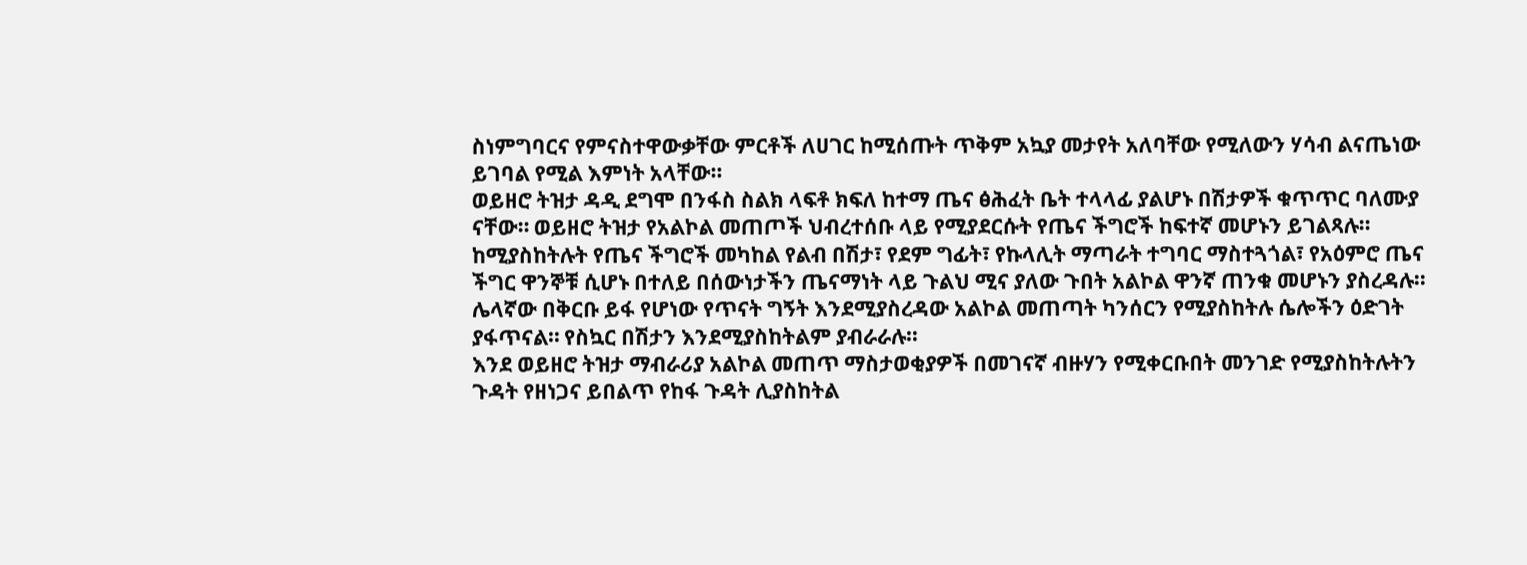ስነምግባርና የምናስተዋውቃቸው ምርቶች ለሀገር ከሚሰጡት ጥቅም አኳያ መታየት አለባቸው የሚለውን ሃሳብ ልናጤነው ይገባል የሚል እምነት አላቸው።
ወይዘሮ ትዝታ ዳዲ ደግሞ በንፋስ ስልክ ላፍቶ ክፍለ ከተማ ጤና ፅሕፈት ቤት ተላላፊ ያልሆኑ በሽታዎች ቁጥጥር ባለሙያ ናቸው። ወይዘሮ ትዝታ የአልኮል መጠጦች ህብረተሰቡ ላይ የሚያደርሱት የጤና ችግሮች ከፍተኛ መሆኑን ይገልጻሉ፡፡ ከሚያስከትሉት የጤና ችግሮች መካከል የልብ በሽታ፣ የደም ግፊት፣ የኩላሊት ማጣራት ተግባር ማስተጓጎል፣ የአዕምሮ ጤና ችግር ዋንኞቹ ሲሆኑ በተለይ በሰውነታችን ጤናማነት ላይ ጉልህ ሚና ያለው ጉበት አልኮል ዋንኛ ጠንቁ መሆኑን ያስረዳሉ፡፡ ሌላኛው በቅርቡ ይፋ የሆነው የጥናት ግኝት እንደሚያስረዳው አልኮል መጠጣት ካንሰርን የሚያስከትሉ ሴሎችን ዕድገት ያፋጥናል። የስኳር በሽታን እንደሚያስከትልም ያብራራሉ።
እንደ ወይዘሮ ትዝታ ማብራሪያ አልኮል መጠጥ ማስታወቂያዎች በመገናኛ ብዙሃን የሚቀርቡበት መንገድ የሚያስከትሉትን ጉዳት የዘነጋና ይበልጥ የከፋ ጉዳት ሊያስከትል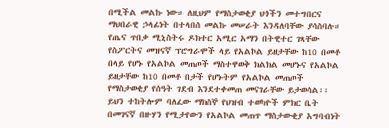በሚችል መልኩ ነው። ለዚህም የማስታወቂያ ህጎችን መተግበርና ማህበራዊ ኃላፊነት በተላበሰ መልኩ መሠራት እንዳለባቸው ያሳስባሉ።
የጤና ጥበቃ ሚኒስትሩ ዶክተር አሚር አማን በትዊተር ገጻቸው የስፖርትና መዝናኛ ፕሮግራሞች ላይ የአልኮል ይዘታቸው ከ10 በመቶ በላይ የሆኑ የአልኮል መጠጦች ማስተዋወቅ ክልክል መሆኑና የአልኮል ይዘታቸው ከ10 በመቶ በታች የሆኑትም የአልኮል መጠጦች የማስታወቂያ የሰዓት ገደብ እንደተቀመጠ መናገራቸው ይታወሳል፡፡ ይህን ተከትሎም ባለፈው ማክስኞ የህዝብ ተወካዮች ምክር ቤት በመገናኛ በዙሃን የሚታየውን የአልኮል መጠጥ ማስታውቂያ አግባብነት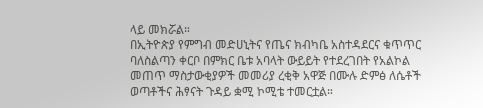ላይ መክሯል።
በኢትዮጵያ የምግብ መድሀኒትና የጤና ክብካቤ አስተዳደርና ቁጥጥር ባለስልጣን ቀርቦ በምክር ቤቱ አባላት ውይይት የተደረገበት የአልኮል መጠጥ ማስታውቂያዎች መመሪያ ረቂቅ አዋጅ በሙሉ ድምፅ ለሴቶች ወጣቶችና ሕፃናት ጉዳይ ቋሚ ኮሚቴ ተመርቷል።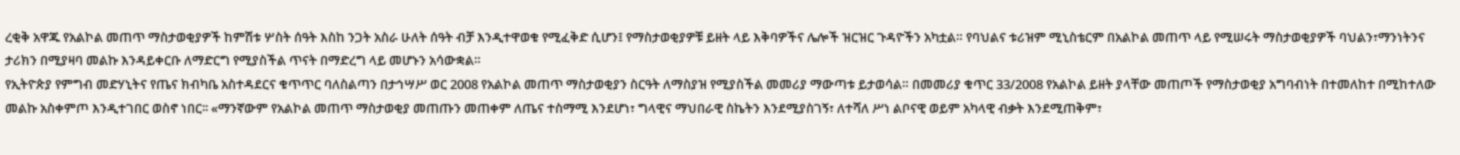ረቂቅ አዋጁ የአልኮል መጠጥ ማስታወቂያዎች ከምሽቱ ሦስት ሰዓት እስከ ንጋት አስራ ሁለት ሰዓት ብቻ እንዲተዋወቁ የሚፈቅድ ሲሆን፤ የማስታወቂያዎቹ ይዘት ላይ እቅባዎችና ሌሎች ዝርዝር ጉዳዮችን አካቷል። የባህልና ቱሪዝም ሚኒስቴርም በአልኮል መጠጥ ላይ የሚሠሩት ማስታወቂያዎች ባህልን፣ማንነትንና ታሪክን በሚያዛባ መልኩ እንዳይቀርቡ ለማድርግ የሚያስችል ጥናት በማድረግ ላይ መሆኑን አሳውቋል።
የኢትዮጵያ የምግብ መድሃኒትና የጤና ክብካቤ አስተዳደርና ቁጥጥር ባለስልጣን በታኅሣሥ ወር 2008 የአልኮል መጠጥ ማስታወቂያን ስርዓት ለማስያዝ የሚያስችል መመሪያ ማውጣቱ ይታወሳል። በመመሪያ ቁጥር 33/2008 የአልኮል ይዘት ያላቸው መጠጦች የማስታወቂያ አግባብነት በተመለከተ በሚከተለው መልኩ አስቀምጦ እንዲተገበር ወስኖ ነበር፡፡ «ማንኛውም የአልኮል መጠጥ ማስታወቂያ መጠጡን መጠቀም ለጤና ተስማሚ እንደሆነ፣ ግላዊና ማህበራዊ ስኬትን እንደሚያስገኝ፣ ለተሻለ ሥነ ልቦናዊ ወይም አካላዊ ብቃት እንደሚጠቅም፣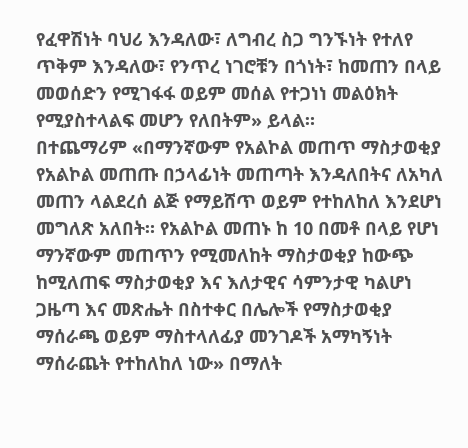የፈዋሽነት ባህሪ እንዳለው፣ ለግብረ ስጋ ግንኙነት የተለየ ጥቅም እንዳለው፣ የንጥረ ነገሮቹን በጎነት፣ ከመጠን በላይ መወሰድን የሚገፋፋ ወይም መሰል የተጋነነ መልዕክት የሚያስተላልፍ መሆን የለበትም» ይላል።
በተጨማሪም «በማንኛውም የአልኮል መጠጥ ማስታወቂያ የአልኮል መጠጡ በኃላፊነት መጠጣት እንዳለበትና ለአካለ መጠን ላልደረሰ ልጅ የማይሸጥ ወይም የተከለከለ እንደሆነ መግለጽ አለበት። የአልኮል መጠኑ ከ 10 በመቶ በላይ የሆነ ማንኛውም መጠጥን የሚመለከት ማስታወቂያ ከውጭ ከሚለጠፍ ማስታወቂያ እና እለታዊና ሳምንታዊ ካልሆነ ጋዜጣ እና መጽሔት በስተቀር በሌሎች የማስታወቂያ ማሰራጫ ወይም ማስተላለፊያ መንገዶች አማካኝነት ማሰራጨት የተከለከለ ነው» በማለት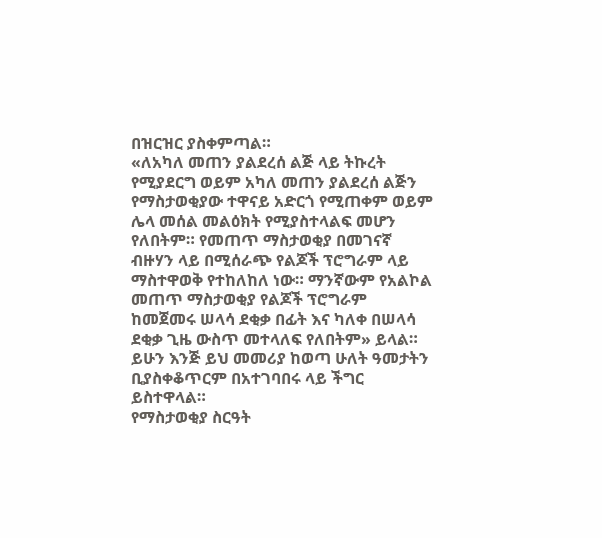በዝርዝር ያስቀምጣል።
«ለአካለ መጠን ያልደረሰ ልጅ ላይ ትኩረት የሚያደርግ ወይም አካለ መጠን ያልደረሰ ልጅን የማስታወቂያው ተዋናይ አድርጎ የሚጠቀም ወይም ሌላ መሰል መልዕክት የሚያስተላልፍ መሆን የለበትም። የመጠጥ ማስታወቂያ በመገናኛ ብዙሃን ላይ በሚሰራጭ የልጆች ፕሮግራም ላይ ማስተዋወቅ የተከለከለ ነው። ማንኛውም የአልኮል መጠጥ ማስታወቂያ የልጆች ፕሮግራም ከመጀመሩ ሠላሳ ደቂቃ በፊት እና ካለቀ በሠላሳ ደቂቃ ጊዜ ውስጥ መተላለፍ የለበትም» ይላል። ይሁን እንጅ ይህ መመሪያ ከወጣ ሁለት ዓመታትን ቢያስቀቆጥርም በአተገባበሩ ላይ ችግር ይስተዋላል።
የማስታወቂያ ስርዓት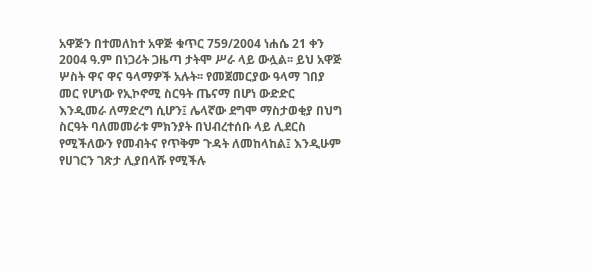አዋጅን በተመለከተ አዋጅ ቁጥር 759/2004 ነሐሴ 21 ቀን 2004 ዓ.ም በነጋሪት ጋዜጣ ታትሞ ሥራ ላይ ውሏል፡፡ ይህ አዋጅ ሦስት ዋና ዋና ዓላማዎች አሉት፡፡ የመጀመርያው ዓላማ ገበያ መር የሆነው የኢኮኖሚ ስርዓት ጤናማ በሆነ ውድድር እንዲመራ ለማድረግ ሲሆን፤ ሌላኛው ደግሞ ማስታወቂያ በህግ ስርዓት ባለመመራቱ ምክንያት በህብረተሰቡ ላይ ሊደርስ የሚችለውን የመብትና የጥቅም ጉዳት ለመከላከል፤ እንዲሁም የሀገርን ገጽታ ሊያበላሹ የሚችሉ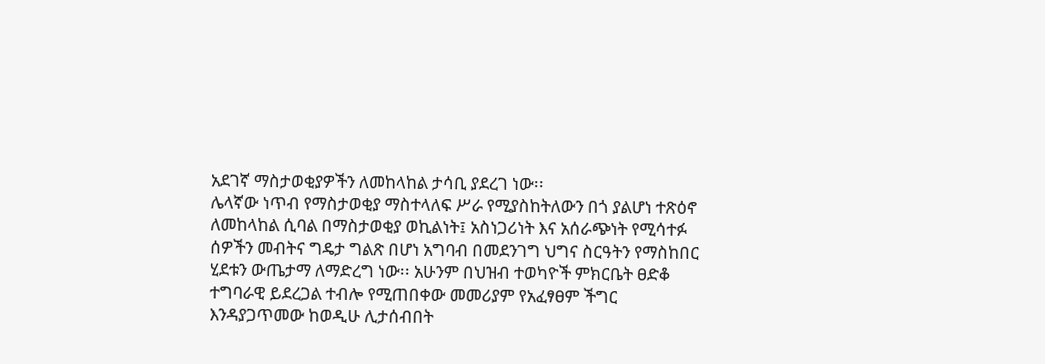አደገኛ ማስታወቂያዎችን ለመከላከል ታሳቢ ያደረገ ነው፡፡
ሌላኛው ነጥብ የማስታወቂያ ማስተላለፍ ሥራ የሚያስከትለውን በጎ ያልሆነ ተጽዕኖ ለመከላከል ሲባል በማስታወቂያ ወኪልነት፤ አስነጋሪነት እና አሰራጭነት የሚሳተፉ ሰዎችን መብትና ግዴታ ግልጽ በሆነ አግባብ በመደንገግ ህግና ስርዓትን የማስከበር ሂደቱን ውጤታማ ለማድረግ ነው፡፡ አሁንም በህዝብ ተወካዮች ምክርቤት ፀድቆ ተግባራዊ ይደረጋል ተብሎ የሚጠበቀው መመሪያም የአፈፃፀም ችግር እንዳያጋጥመው ከወዲሁ ሊታሰብበት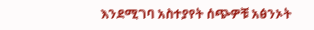እንደሚገባ አስተያየት ሰጭዎቹ አፅንኦት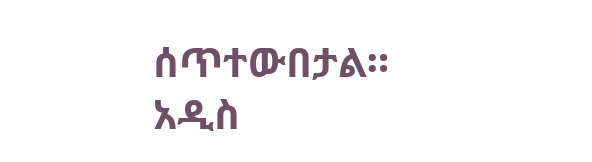ሰጥተውበታል።
አዲስ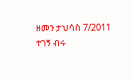ዘመን ታህሳስ 7/2011
ተገኝ ብሩ